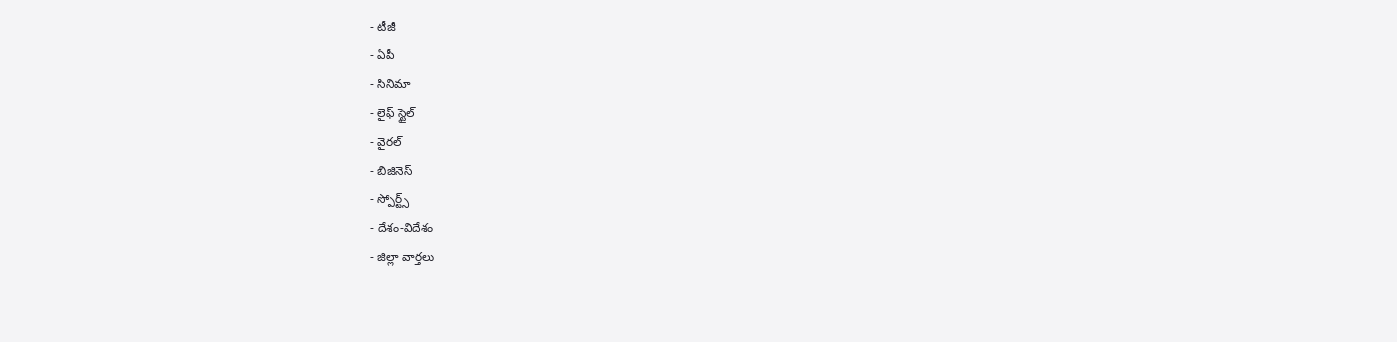- టీజీ
- ఏపీ
- సినిమా
- లైఫ్ స్టైల్
- వైరల్
- బిజినెస్
- స్పోర్ట్స్
- దేశం-విదేశం
- జిల్లా వార్తలు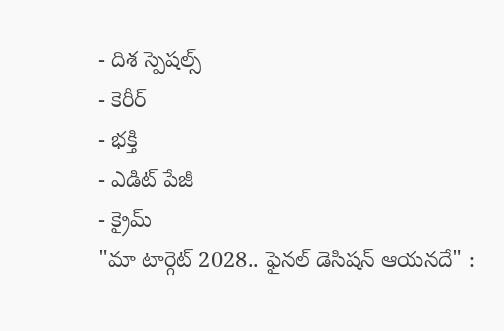- దిశ స్పెషల్స్
- కెరీర్
- భక్తి
- ఎడిట్ పేజీ
- క్రైమ్
"మా టార్గెట్ 2028.. ఫైనల్ డెసిషన్ ఆయనదే" :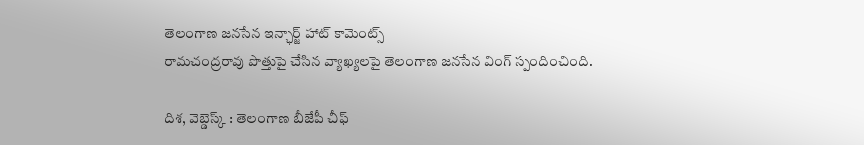తెలంగాణ జనసేన ఇన్ఛార్జ్ హాట్ కామెంట్స్
రామచంద్రరావు పొత్తుపై చేసిన వ్యాఖ్యలపై తెలంగాణ జనసేన వింగ్ స్పందించింది.

దిశ, వెబ్డెస్క్ : తెలంగాణ బీజేపీ చీఫ్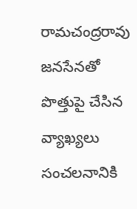రామచంద్రరావు జనసేనతో పొత్తుపై చేసిన వ్యాఖ్యలు సంచలనానికి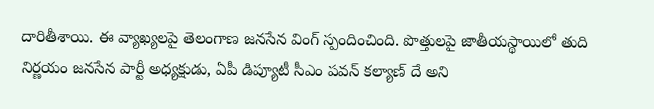దారితీశాయి. ఈ వ్యాఖ్యలపై తెలంగాణ జనసేన వింగ్ స్పందించింది. పొత్తులపై జాతీయస్థాయిలో తుది నిర్ణయం జనసేన పార్టీ అధ్యక్షుడు, ఏపీ డిప్యూటీ సీఎం పవన్ కల్యాణ్ దే అని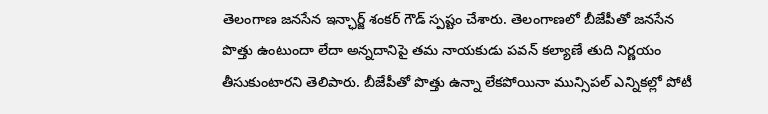తెలంగాణ జనసేన ఇన్ఛార్జ్ శంకర్ గౌడ్ స్పష్టం చేశారు. తెలంగాణలో బీజేపీతో జనసేన పొత్తు ఉంటుందా లేదా అన్నదానిపై తమ నాయకుడు పవన్ కల్యాణే తుది నిర్ణయం తీసుకుంటారని తెలిపారు. బీజేపీతో పొత్తు ఉన్నా లేకపోయినా మున్సిపల్ ఎన్నికల్లో పోటీ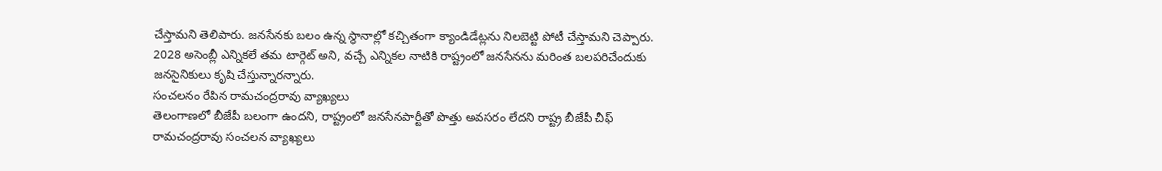చేస్తామని తెలిపారు. జనసేనకు బలం ఉన్న స్థానాల్లో కచ్చితంగా క్యాండిడేట్లను నిలబెట్టి పోటీ చేస్తామని చెప్పారు. 2028 అసెంబ్లీ ఎన్నికలే తమ టార్గెట్ అని, వచ్చే ఎన్నికల నాటికి రాష్ట్రంలో జనసేనను మరింత బలపరిచేందుకు జనసైనికులు కృషి చేస్తున్నారన్నారు.
సంచలనం రేపిన రామచంద్రరావు వ్యాఖ్యలు
తెలంగాణలో బీజేపీ బలంగా ఉందని, రాష్ట్రంలో జనసేనపార్టీతో పొత్తు అవసరం లేదని రాష్ట్ర బీజేపీ చీఫ్ రామచంద్రరావు సంచలన వ్యాఖ్యలు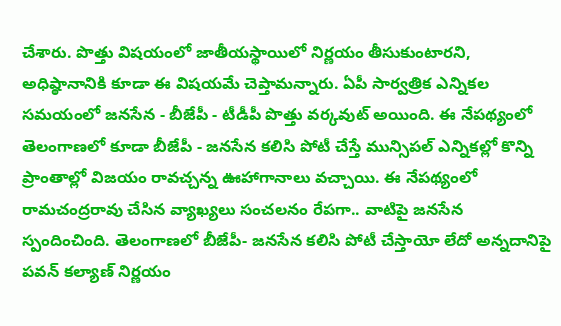చేశారు. పొత్తు విషయంలో జాతీయస్థాయిలో నిర్ణయం తీసుకుంటారని, అధిష్ఠానానికి కూడా ఈ విషయమే చెప్తామన్నారు. ఏపీ సార్వత్రిక ఎన్నికల సమయంలో జనసేన - బీజేపీ - టీడీపీ పొత్తు వర్కవుట్ అయింది. ఈ నేపథ్యంలో తెలంగాణలో కూడా బీజేపీ - జనసేన కలిసి పోటీ చేస్తే మున్సిపల్ ఎన్నికల్లో కొన్ని ప్రాంతాల్లో విజయం రావచ్చన్న ఊహాగానాలు వచ్చాయి. ఈ నేపథ్యంలో రామచంద్రరావు చేసిన వ్యాఖ్యలు సంచలనం రేపగా.. వాటిపై జనసేన స్పందించింది. తెలంగాణలో బీజేపీ- జనసేన కలిసి పోటీ చేస్తాయో లేదో అన్నదానిపై పవన్ కల్యాణ్ నిర్ణయం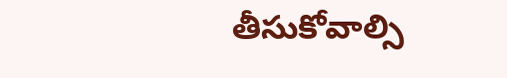తీసుకోవాల్సి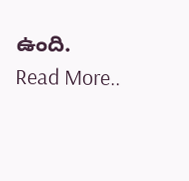ఉంది.
Read More..